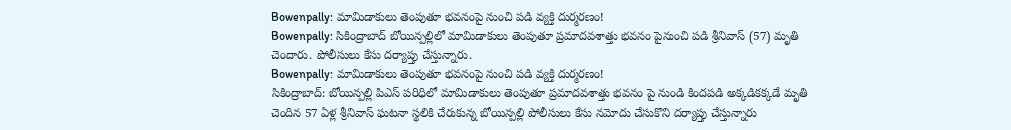Bowenpally: మామిడాకులు తెంపుతూ భవనంపై నుంచి పడి వ్యక్తి దుర్మరణం!
Bowenpally: సికింద్రాబాద్ బోయిన్పల్లిలో మామిడాకులు తెంపుతూ ప్రమాదవశాత్తు భవనం పైనుంచి పడి శ్రీనివాస్ (57) మృతి చెందారు. పోలీసులు కేసు దర్యాప్తు చేస్తున్నారు.
Bowenpally: మామిడాకులు తెంపుతూ భవనంపై నుంచి పడి వ్యక్తి దుర్మరణం!
సికింద్రాబాద్: బోయిన్పల్లి పిఎస్ పరిధిలో మామిడాకులు తెంపుతూ ప్రమాదవశాత్తు భవనం పై నుండి కిందపడి అక్కడికక్కడే మృతి చెందిన 57 ఏళ్ల శ్రీనివాస్ ఘటనా స్థలికి చేరుకున్న బోయిన్పల్లి పోలీసులు కేసు నమోదు చేసుకొని దర్యాప్తు చేస్తున్నారు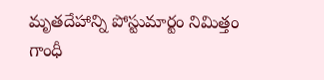మృతదేహాన్ని పోస్టుమార్టం నిమిత్తం గాంధీ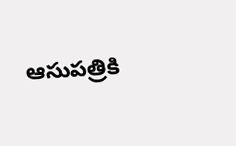ఆసుపత్రికి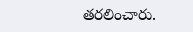తరలించారు.